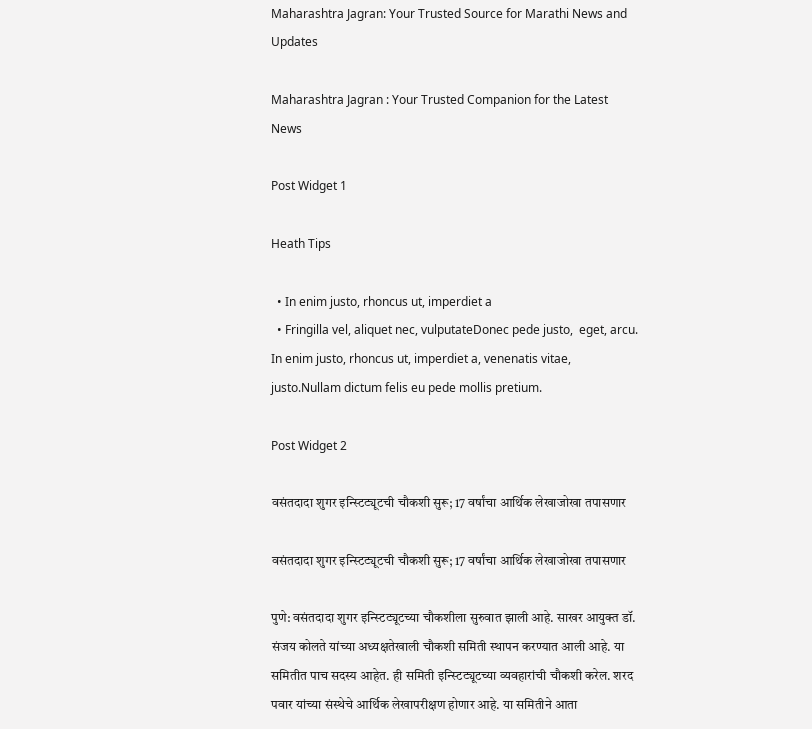Maharashtra Jagran: Your Trusted Source for Marathi News and Updates

Maharashtra Jagran : Your Trusted Companion for the Latest News

Post Widget 1

Heath Tips

  • In enim justo, rhoncus ut, imperdiet a
  • Fringilla vel, aliquet nec, vulputateDonec pede justo,  eget, arcu. In enim justo, rhoncus ut, imperdiet a, venenatis vitae, justo.Nullam dictum felis eu pede mollis pretium.

Post Widget 2

वसंतदादा शुगर इन्स्टिट्यूटची चौकशी सुरू; 17 वर्षांचा आर्थिक लेखाजोखा तपासणार

वसंतदादा शुगर इन्स्टिट्यूटची चौकशी सुरू; 17 वर्षांचा आर्थिक लेखाजोखा तपासणार

पुणे: वसंतदादा शुगर इन्स्टिट्यूटच्या चौकशीला सुरुवात झाली आहे. साखर आयुक्त डॉ. संजय कोलते यांच्या अध्यक्षतेखाली चौकशी समिती स्थापन करण्यात आली आहे. या समितीत पाच सदस्य आहेत. ही समिती इन्स्टिट्यूटच्या व्यवहारांची चौकशी करेल. शरद पवार यांच्या संस्थेचे आर्थिक लेखापरीक्षण होणार आहे. या समितीने आता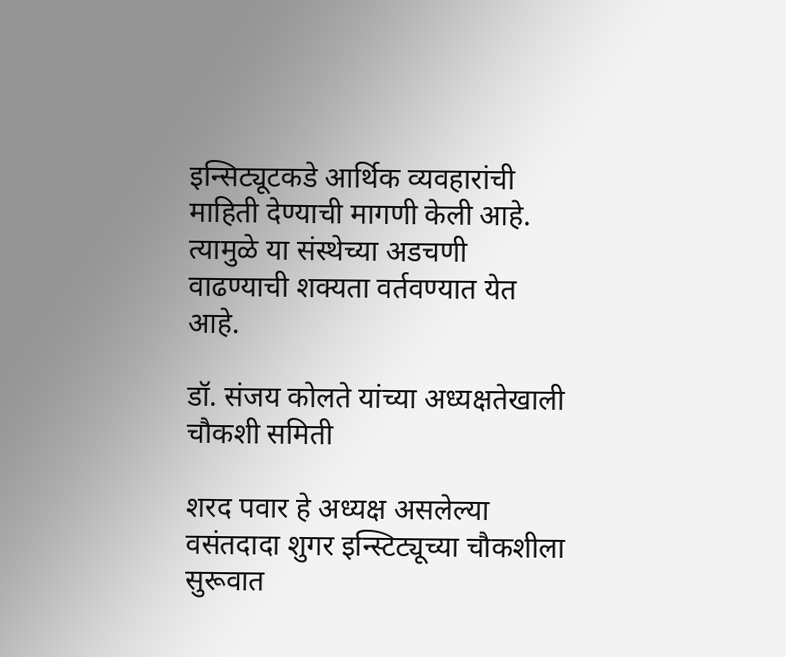इन्सिट्यूटकडे आर्थिक व्यवहारांची माहिती देण्याची मागणी केली आहे. त्यामुळे या संस्थेच्या अडचणी वाढण्याची शक्यता वर्तवण्यात येत आहे.

डॉ. संजय कोलते यांच्या अध्यक्षतेखाली चौकशी समिती

शरद पवार हे अध्यक्ष असलेल्या वसंतदादा शुगर इन्स्टिट्यूच्या चौकशीला सुरूवात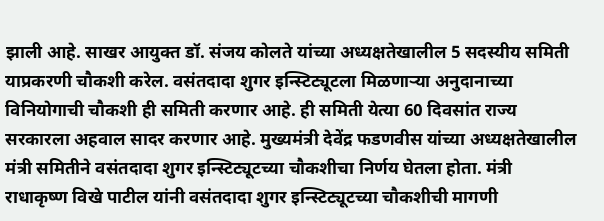झाली आहे. साखर आयुक्त डॉ. संजय कोलते यांच्या अध्यक्षतेखालील 5 सदस्यीय समिती याप्रकरणी चौकशी करेल. वसंतदादा शुगर इन्स्टिट्यूटला मिळणाऱ्या अनुदानाच्या विनियोगाची चौकशी ही समिती करणार आहे. ही समिती येत्या 60 दिवसांत राज्य सरकारला अहवाल सादर करणार आहे. मुख्यमंत्री देवेंद्र फडणवीस यांच्या अध्यक्षतेखालील मंत्री समितीने वसंतदादा शुगर इन्स्टिट्यूटच्या चौकशीचा निर्णय घेतला होता. मंत्री राधाकृष्ण विखे पाटील यांनी वसंतदादा शुगर इन्स्टिट्यूटच्या चौकशीची मागणी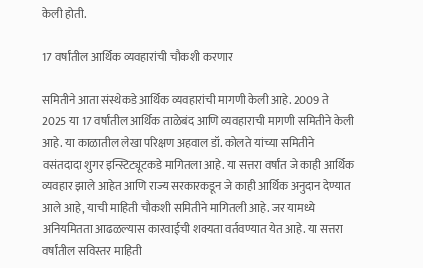केली होती.

17 वर्षांतील आर्थिक व्यवहारांची चौकशी करणार

समितीने आता संस्थेकडे आर्थिक व्यवहारांची मागणी केली आहे. 2009 ते 2025 या 17 वर्षांतील आर्थिक ताळेबंद आणि व्यवहाराची मागणी समितीने केली आहे. या काळातील लेखा परिक्षण अहवाल डॉ. कोलते यांच्या समितीने वसंतदादा शुगर इन्स्टिट्यूटकडे मागितला आहे. या सत्तरा वर्षांत जे काही आर्थिक व्यवहार झाले आहेत आणि राज्य सरकारकडून जे काही आर्थिक अनुदान देण्यात आले आहे, याची माहिती चौकशी समितीने मागितली आहे. जर यामध्ये अनियमितता आढळल्यास कारवाईची शक्यता वर्तवण्यात येत आहे. या सत्तरा वर्षांतील सविस्तर माहिती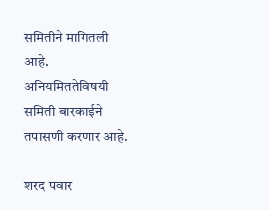समितीने मागितली आहे. अनियमिततेविषयी समिती बारकाईने तपासणी करणार आहे.

शरद पवार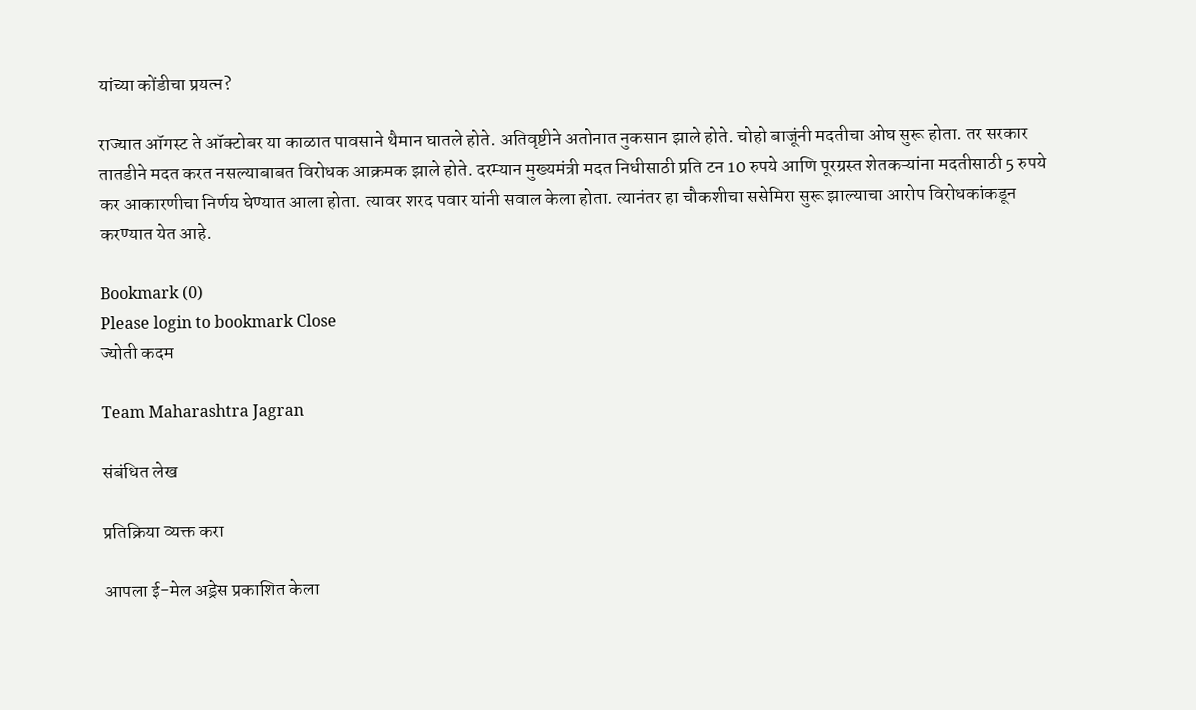यांच्या कोंडीचा प्रयत्न?

राज्यात ऑगस्ट ते ऑक्टोबर या काळात पावसाने थैमान घातले होते. अतिवृष्टीने अतोनात नुकसान झाले होते. चोहो बाजूंनी मदतीचा ओघ सुरू होता. तर सरकार तातडीने मदत करत नसल्याबाबत विरोधक आक्रमक झाले होते. दरम्यान मुख्यमंत्री मदत निधीसाठी प्रति टन 10 रुपये आणि पूरग्रस्त शेतकऱ्यांना मदतीसाठी 5 रुपये कर आकारणीचा निर्णय घेण्यात आला होता. त्यावर शरद पवार यांनी सवाल केला होता. त्यानंतर हा चौकशीचा ससेमिरा सुरू झाल्याचा आरोप विरोधकांकडून करण्यात येत आहे.

Bookmark (0)
Please login to bookmark Close
ज्योती कदम

Team Maharashtra Jagran

संबंधित लेख

प्रतिक्रिया व्यक्त करा

आपला ई-मेल अड्रेस प्रकाशित केला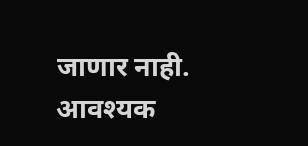जाणार नाही. आवश्यक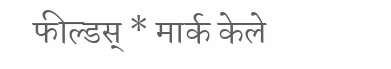फील्डस् * मार्क केले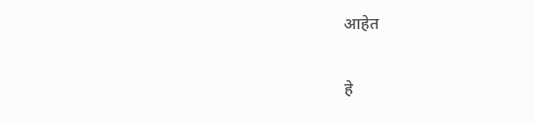आहेत

हे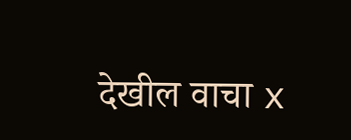देखील वाचा x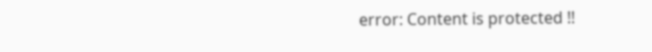error: Content is protected !!